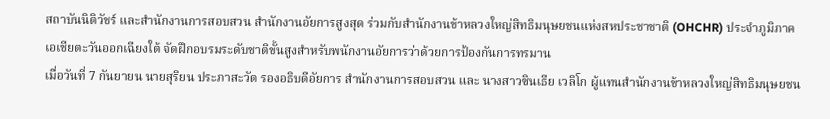สถาบันนิติวัชร์ และสำนักงานการสอบสวน สำนักงานอัยการสูงสุด ร่วมกับสำนักงานข้าหลวงใหญ่สิทธิมนุษยชนแห่งสหประชาชาติ (OHCHR) ประจำภูมิภาคเอเชียตะวันออกเฉียงใต้ จัดฝึกอบรมระดับชาติขั้นสูงสำหรับพนักงานอัยการว่าด้วยการป้องกันการทรมาน
เมื่อวันที่ 7 กันยายน นายสุริยน ประภาสะวัต รองอธิบดีอัยการ สำนักงานการสอบสวน และ นางสาวซินเธีย เวลิโก ผู้แทนสำนักงานข้าหลวงใหญ่สิทธิมนุษยชน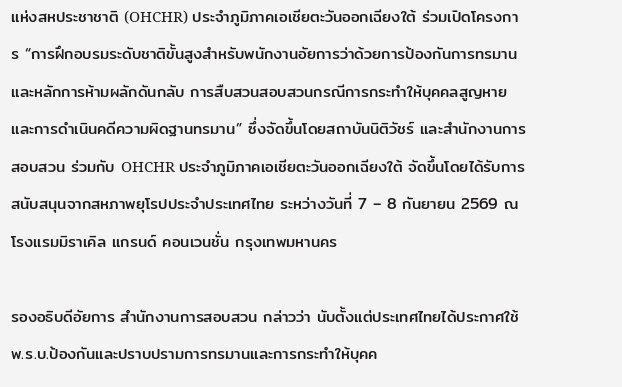แห่งสหประชาชาติ (OHCHR) ประจำภูมิภาคเอเชียตะวันออกเฉียงใต้ ร่วมเปิดโครงการ “การฝึกอบรมระดับชาติขั้นสูงสำหรับพนักงานอัยการว่าด้วยการป้องกันการทรมานและหลักการห้ามผลักดันกลับ การสืบสวนสอบสวนกรณีการกระทำให้บุคคลสูญหายและการดำเนินคดีความผิดฐานทรมาน” ซึ่งจัดขึ้นโดยสถาบันนิติวัชร์ และสำนักงานการสอบสวน ร่วมกับ OHCHR ประจำภูมิภาคเอเชียตะวันออกเฉียงใต้ จัดขึ้นโดยได้รับการสนับสนุนจากสหภาพยุโรปประจำประเทศไทย ระหว่างวันที่ 7 – 8 กันยายน 2569 ณ โรงแรมมิราเคิล แกรนด์ คอนเวนชั่น กรุงเทพมหานคร

รองอธิบดีอัยการ สำนักงานการสอบสวน กล่าวว่า นับตั้งแต่ประเทศไทยได้ประกาศใช้ พ.ร.บ.ป้องกันและปราบปรามการทรมานและการกระทำให้บุคค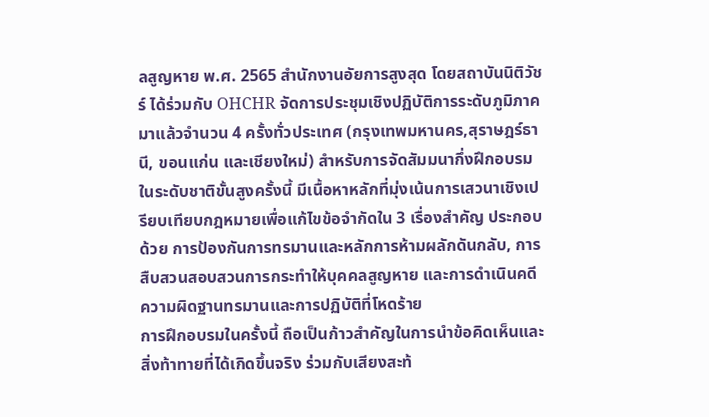ลสูญหาย พ.ศ. 2565 สำนักงานอัยการสูงสุด โดยสถาบันนิติวัชร์ ได้ร่วมกับ OHCHR จัดการประชุมเชิงปฏิบัติการระดับภูมิภาคมาแล้วจำนวน 4 ครั้งทั่วประเทศ (กรุงเทพมหานคร,สุราษฎร์ธานี, ขอนแก่น และเชียงใหม่) สำหรับการจัดสัมมนากึ่งฝึกอบรมในระดับชาติขั้นสูงครั้งนี้ มีเนื้อหาหลักที่มุ่งเน้นการเสวนาเชิงเปรียบเทียบกฎหมายเพื่อแก้ไขข้อจำกัดใน 3 เรื่องสำคัญ ประกอบด้วย การป้องกันการทรมานและหลักการห้ามผลักดันกลับ, การสืบสวนสอบสวนการกระทำให้บุคคลสูญหาย และการดำเนินคดีความผิดฐานทรมานและการปฏิบัติที่โหดร้าย
การฝึกอบรมในครั้งนี้ ถือเป็นก้าวสำคัญในการนำข้อคิดเห็นและสิ่งท้าทายที่ได้เกิดขึ้นจริง ร่วมกับเสียงสะท้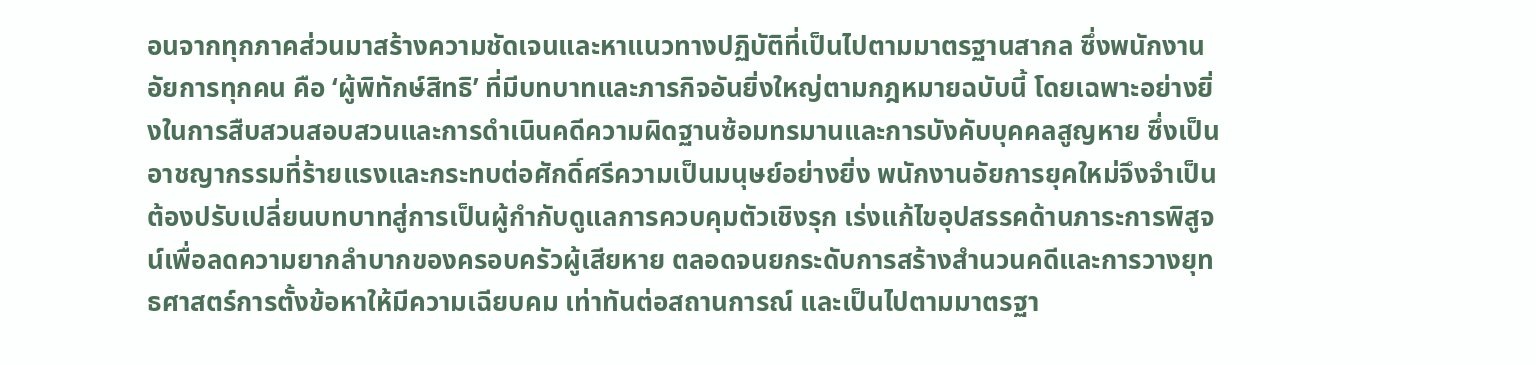อนจากทุกภาคส่วนมาสร้างความชัดเจนและหาแนวทางปฏิบัติที่เป็นไปตามมาตรฐานสากล ซึ่งพนักงานอัยการทุกคน คือ ‘ผู้พิทักษ์สิทธิ’ ที่มีบทบาทและภารกิจอันยิ่งใหญ่ตามกฎหมายฉบับนี้ โดยเฉพาะอย่างยิ่งในการสืบสวนสอบสวนและการดำเนินคดีความผิดฐานซ้อมทรมานและการบังคับบุคคลสูญหาย ซึ่งเป็นอาชญากรรมที่ร้ายแรงและกระทบต่อศักดิ์ศรีความเป็นมนุษย์อย่างยิ่ง พนักงานอัยการยุคใหม่จึงจำเป็นต้องปรับเปลี่ยนบทบาทสู่การเป็นผู้กำกับดูแลการควบคุมตัวเชิงรุก เร่งแก้ไขอุปสรรคด้านภาระการพิสูจน์เพื่อลดความยากลำบากของครอบครัวผู้เสียหาย ตลอดจนยกระดับการสร้างสำนวนคดีและการวางยุทธศาสตร์การตั้งข้อหาให้มีความเฉียบคม เท่าทันต่อสถานการณ์ และเป็นไปตามมาตรฐา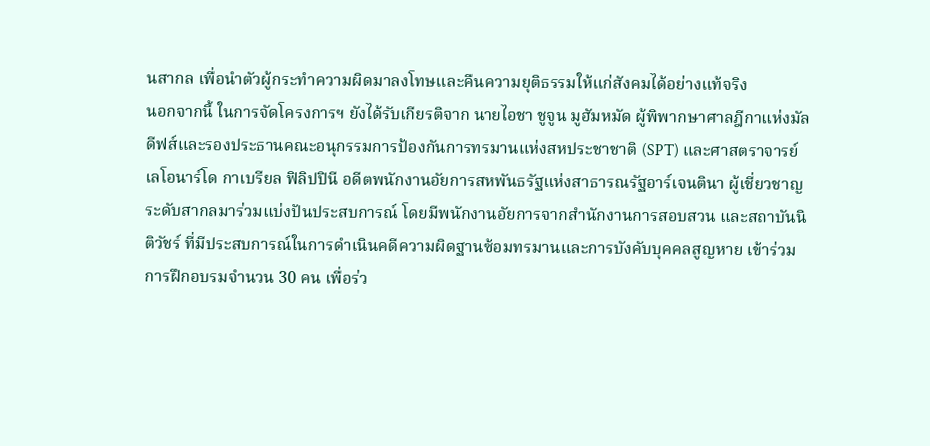นสากล เพื่อนำตัวผู้กระทำความผิดมาลงโทษและคืนความยุติธรรมให้แก่สังคมได้อย่างแท้จริง
นอกจากนี้ ในการจัดโครงการฯ ยังได้รับเกียรติจาก นายไอชา ชูจูน มูฮัมหมัด ผู้พิพากษาศาลฎีกาแห่งมัลดีฟส์และรองประธานคณะอนุกรรมการป้องกันการทรมานแห่งสหประชาชาติ (SPT) และศาสตราจารย์เลโอนาร์โด กาเบรียล ฟิลิปปินี อดีตพนักงานอัยการสหพันธรัฐแห่งสาธารณรัฐอาร์เจนตินา ผู้เชี่ยวชาญระดับสากลมาร่วมแบ่งปันประสบการณ์ โดยมีพนักงานอัยการจากสำนักงานการสอบสวน และสถาบันนิติวัชร์ ที่มีประสบการณ์ในการดำเนินคดีความผิดฐานซ้อมทรมานและการบังคับบุคคลสูญหาย เข้าร่วมการฝึกอบรมจำนวน 30 คน เพื่อร่ว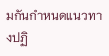มกันกำหนดแนวทางปฏิ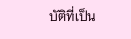บัติที่เป็น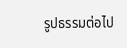รูปธรรมต่อไป